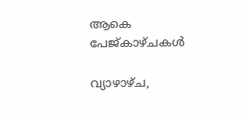ആകെ പേജ്‌കാഴ്‌ചകള്‍

വ്യാഴാഴ്‌ച,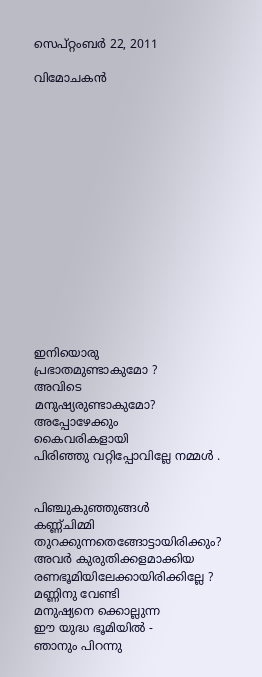സെപ്റ്റംബർ 22, 2011

വിമോചകന്‍















ഇനിയൊരു
പ്രഭാതമുണ്ടാകുമോ ?
അവിടെ
മനുഷ്യരുണ്ടാകുമോ?
അപ്പോഴേക്കും
കൈവരികളായി
പിരിഞ്ഞു വറ്റിപ്പോവില്ലേ നമ്മള്‍ .


പിഞ്ചുകുഞ്ഞുങ്ങള്‍
കണ്ണ്ചിമ്മി
തുറക്കുന്നതെങ്ങോട്ടായിരിക്കും?
അവര്‍ കുരുതിക്കളമാക്കിയ
രണഭൂമിയിലേക്കായിരിക്കില്ലേ ?
മണ്ണിനു വേണ്ടി
മനുഷ്യനെ ക്കൊല്ലുന്ന
ഈ യുദ്ധ ഭൂമിയില്‍ -
ഞാനും പിറന്നു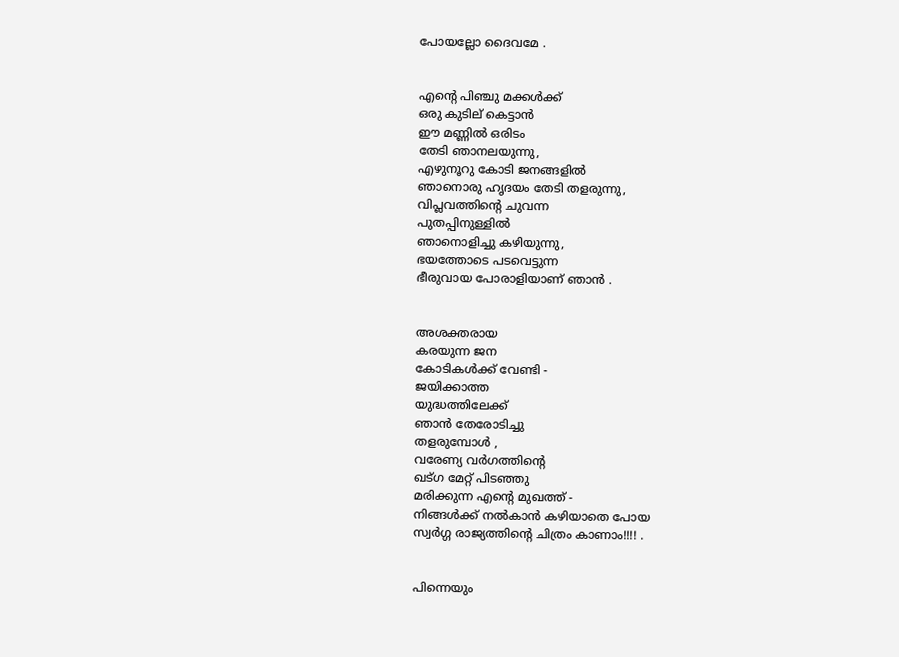പോയല്ലോ ദൈവമേ .


എന്റെ പിഞ്ചു മക്കള്‍‌ക്ക്
ഒരു കുടില് കെട്ടാന്‍
ഈ മണ്ണില്‍ ഒരിടം
തേടി ഞാനലയുന്നു,
എഴുനൂറു കോടി ജനങ്ങളില്‍
ഞാനൊരു ഹൃദയം തേടി തളരുന്നു,
വിപ്ലവത്തിന്റെ ചുവന്ന
പുതപ്പിനുള്ളില്‍
ഞാനൊളിച്ചു കഴിയുന്നു,
ഭയത്തോടെ പടവെട്ടുന്ന
ഭീരുവായ പോരാളിയാണ് ഞാന്‍ .


അശക്തരായ
കരയുന്ന ജന
കോടികള്‍ക്ക് വേണ്ടി -
ജയിക്കാത്ത
യുദ്ധത്തിലേക്ക്
ഞാന്‍ തേരോടിച്ചു
തളരുമ്പോള്‍ ,
വരേണ്യ വര്‍ഗത്തിന്റെ
ഖട്ഗ മേറ്റ് പിടഞ്ഞു
മരിക്കുന്ന എന്റെ മുഖത്ത് -
നിങ്ങള്‍ക്ക് നല്‍കാന്‍ കഴിയാതെ പോയ
സ്വര്‍ഗ്ഗ രാജ്യത്തിന്റെ ചിത്രം കാണാം!!!! .


പിന്നെയും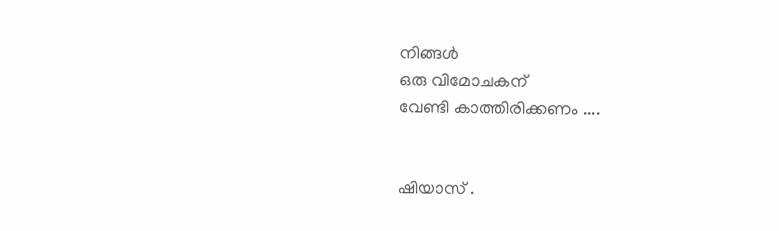നിങ്ങള്‍
ഒരു വിമോചകന്
വേണ്ടി കാത്തിരിക്കണം ....


ഷിയാസ് .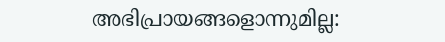അഭിപ്രായങ്ങളൊന്നുമില്ല: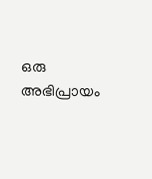ഒരു അഭിപ്രായം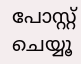പോസ്റ്റ് ചെയ്യൂ